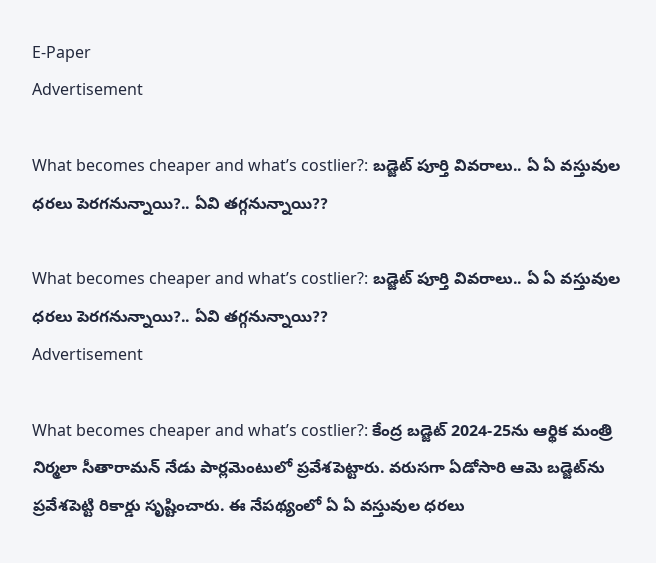E-Paper
Advertisement

What becomes cheaper and what’s costlier?: బడ్జెట్‌ పూర్తి వివరాలు.. ఏ ఏ వస్తువుల ధరలు పెరగనున్నాయి?.. ఏవి తగ్గనున్నాయి??

What becomes cheaper and what’s costlier?: బడ్జెట్‌ పూర్తి వివరాలు.. ఏ ఏ వస్తువుల ధరలు పెరగనున్నాయి?.. ఏవి తగ్గనున్నాయి??
Advertisement

What becomes cheaper and what’s costlier?: కేంద్ర బడ్జెట్ 2024-25ను ఆర్థిక మంత్రి నిర్మలా సీతారామన్ నేడు పార్లమెంటులో ప్రవేశపెట్టారు. వరుసగా ఏడోసారి ఆమె బడ్జెట్‌ను ప్రవేశపెట్టి రికార్డు సృష్టించారు. ఈ నేపథ్యంలో ఏ ఏ వస్తువుల ధరలు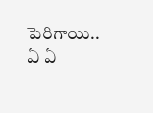పెరిగాయి.. ఏ ఏ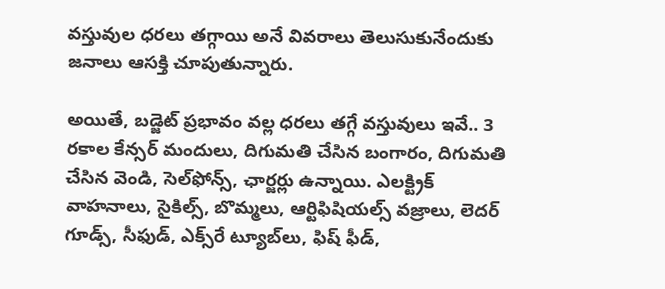వస్తువుల ధరలు తగ్గాయి అనే వివరాలు తెలుసుకునేందుకు జనాలు ఆసక్తి చూపుతున్నారు.

అయితే, బడ్జెట్ ప్రభావం వల్ల ధరలు తగ్గే వస్తువులు ఇవే.. 3 రకాల కేన్సర్ మందులు, దిగుమతి చేసిన బంగారం, దిగుమతి చేసిన వెండి, సెల్‌ఫోన్స్, ఛార్జర్లు ఉన్నాయి. ఎలక్ట్రిక్ వాహనాలు, సైకిల్స్, బొమ్మలు, ఆర్టిఫిషియల్స్ వజ్రాలు, లెదర్ గూడ్స్, సీఫుడ్, ఎక్స్‌రే ట్యూబ్‌లు, ఫిష్ ఫీడ్,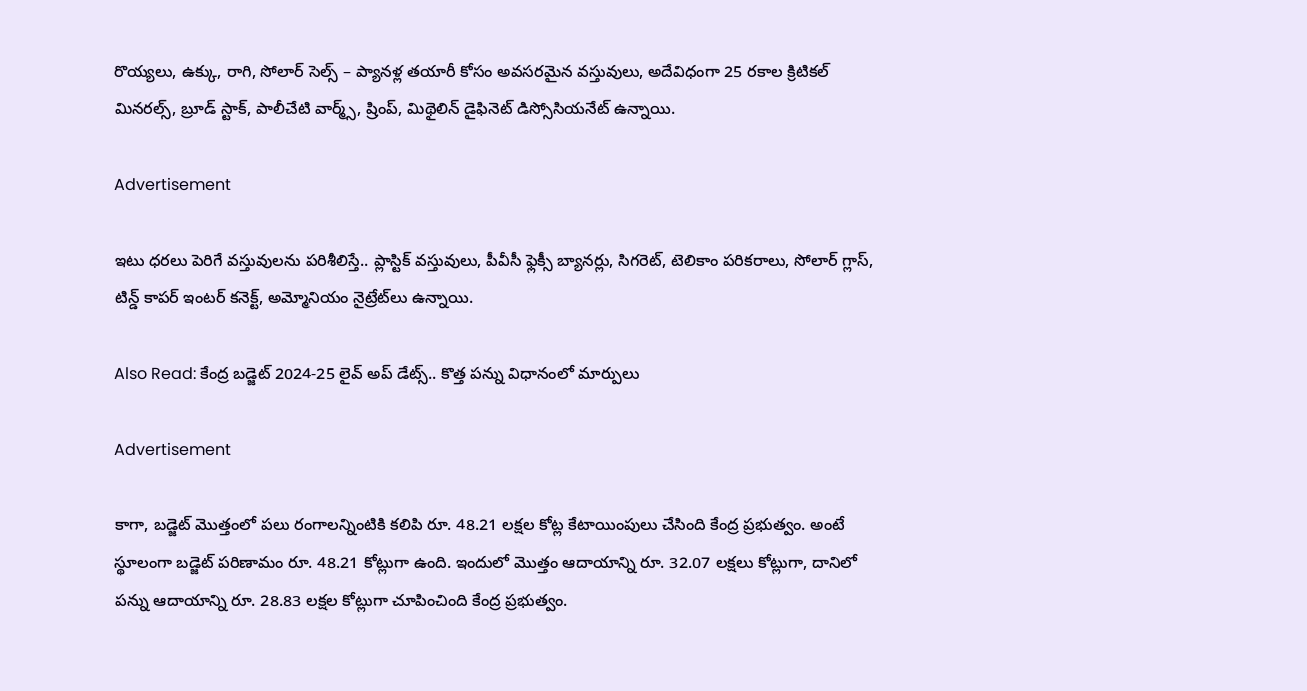రొయ్యలు, ఉక్కు, రాగి, సోలార్ సెల్స్ – ప్యానళ్ల తయారీ కోసం అవసరమైన వస్తువులు, అదేవిధంగా 25 రకాల క్రిటికల్ మినరల్స్, బ్రూడ్ స్టాక్, పాలీచేటి వార్మ్స్, ష్రింప్, మిథైలిన్ డైఫినెట్ డిస్సోసియనేట్ ఉన్నాయి.

Advertisement

ఇటు ధరలు పెరిగే వస్తువులను పరిశీలిస్తే.. ప్లాస్టిక్ వస్తువులు, పీవీసీ ఫ్లెక్సీ బ్యానర్లు, సిగరెట్, టెలికాం పరికరాలు, సోలార్ గ్లాస్, టిన్డ్ కాపర్ ఇంటర్ కనెక్ట్, అమ్మోనియం నైట్రేట్‌లు ఉన్నాయి.

Also Read: కేంద్ర బడ్జెట్ 2024-25 లైవ్ అప్ డేట్స్.. కొత్త పన్ను విధానంలో మార్పులు

Advertisement

కాగా, బడ్జెట్ మొత్తంలో పలు రంగాలన్నింటికి కలిపి రూ. 48.21 లక్షల కోట్ల కేటాయింపులు చేసింది కేంద్ర ప్రభుత్వం. అంటే స్థూలంగా బడ్జెట్ పరిణామం రూ. 48.21 కోట్లుగా ఉంది. ఇందులో మొత్తం ఆదాయాన్ని రూ. 32.07 లక్షలు కోట్లుగా, దానిలో పన్ను ఆదాయాన్ని రూ. 28.83 లక్షల కోట్లుగా చూపించింది కేంద్ర ప్రభుత్వం.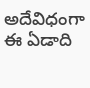అదేవిధంగా ఈ ఏడాది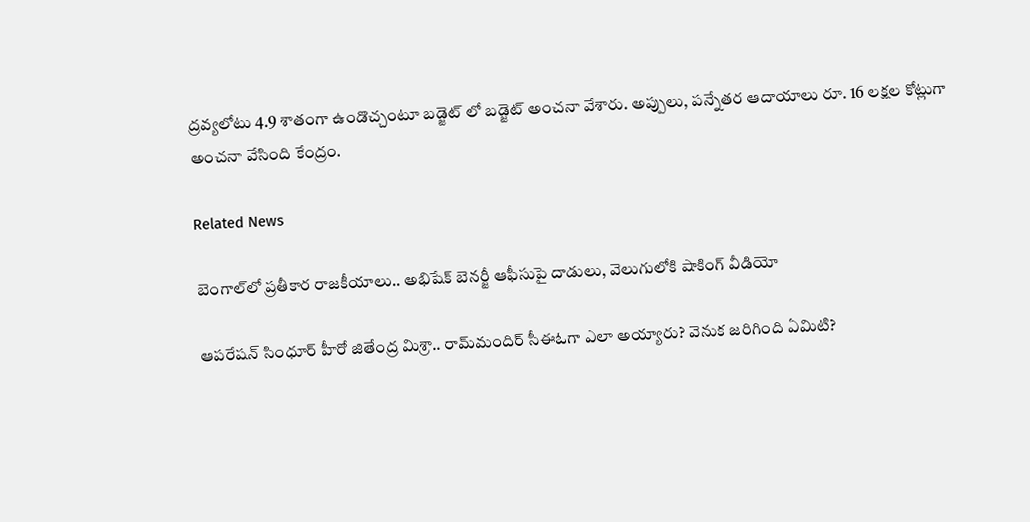ద్రవ్యలోటు 4.9 శాతంగా ఉండొచ్చంటూ బడ్జెట్ లో బడ్జెట్ అంచనా వేశారు. అప్పులు, పన్నేతర ఆదాయాలు రూ. 16 లక్షల కోట్లుగా అంచనా వేసింది కేంద్రం.

Related News

బెంగాల్‌లో ప్రతీకార రాజకీయాలు.. అభిషేక్ బెనర్జీ ఆఫీసుపై దాడులు, వెలుగులోకి షాకింగ్ వీడియో

ఆపరేషన్ సింధూర్ హీరో జితేంద్ర మిశ్రా.. రామ్‌మందిర్ సీఈఓగా ఎలా అయ్యారు? వెనుక జరిగింది ఏమిటి?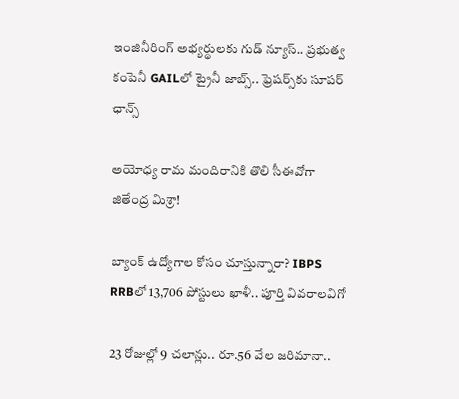ఇంజినీరింగ్ అభ్యర్థులకు గుడ్ న్యూస్.. ప్రభుత్వ కంపెనీ GAILలో ట్రైనీ జాబ్స్.. ఫ్రెషర్స్‌కు సూపర్ ఛాన్స్

అయోధ్య రామ మందిరానికి తొలి సీఈవో‌గా జితేంద్ర మిశ్రా!

బ్యాంక్ ఉద్యోగాల కోసం చూస్తున్నారా? IBPS RRBలో 13,706 పోస్టులు ఖాళీ.. పూర్తి వివరాలవిగో

23 రోజుల్లో 9 చలాన్లు.. రూ.56 వేల జరిమానా..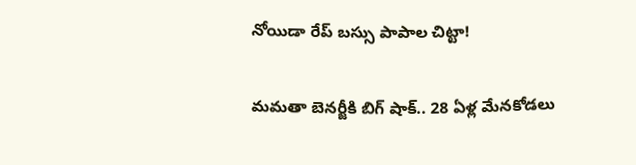నోయిడా రేప్ బస్సు పాపాల చిట్టా!

మమతా బెనర్జీకి బిగ్ షాక్.. 28 ఏళ్ల మేనకోడలు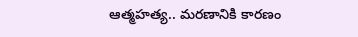ఆత్మహత్య.. మరణానికి కారణం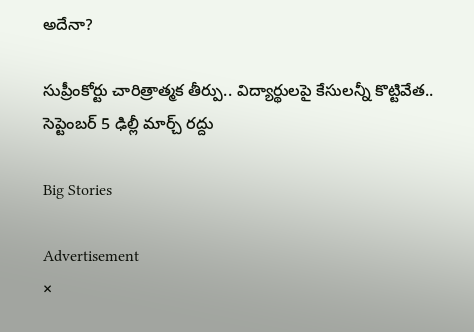అదేనా?

సుప్రీంకోర్టు చారిత్రాత్మక తీర్పు.. విద్యార్థులపై కేసులన్నీ కొట్టివేత.. సెప్టెంబర్ 5 ఢిల్లీ మార్చ్ రద్దు

Big Stories

Advertisement
×